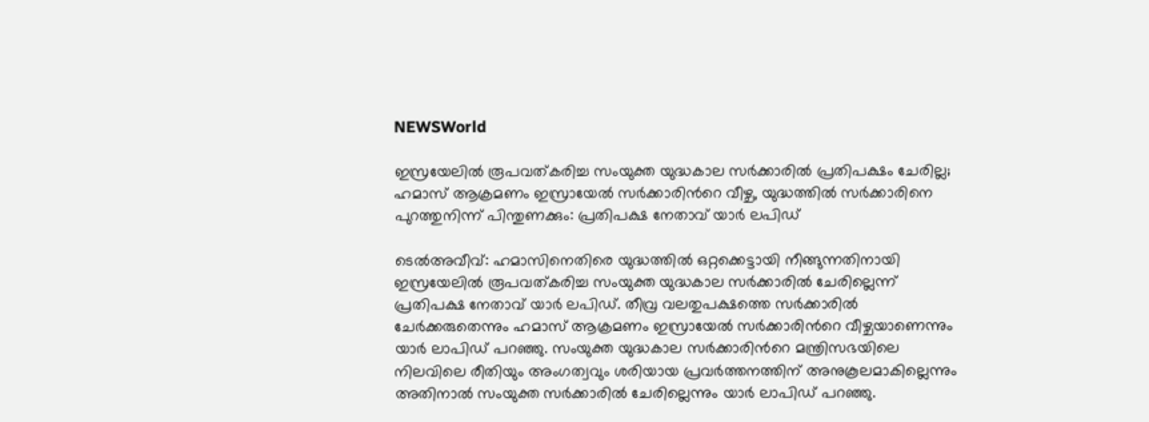NEWSWorld

ഇസ്രയേലില്‍ രൂപവത്കരിച്ച സംയുക്ത യുദ്ധകാല സര്‍ക്കാരില്‍ പ്രതിപക്ഷം ചേരില്ല; ഹമാസ് ആക്രമണം ഇസ്രായേല്‍ സര്‍ക്കാരിന്‍റെ വീഴ്ച, യുദ്ധത്തില്‍ സര്‍ക്കാരിനെ പുറത്തുനിന്ന് പിന്തുണക്കും: പ്രതിപക്ഷ നേതാവ് യാര്‍ ലപിഡ്

ടെൽഅവീവ്: ഹമാസിനെതിരെ യുദ്ധത്തില്‍ ഒറ്റക്കെട്ടായി നീങ്ങുന്നതിനായി ഇസ്രയേലില്‍ രൂപവത്കരിച്ച സംയുക്ത യുദ്ധകാല സര്‍ക്കാരില്‍ ചേരില്ലെന്ന് പ്രതിപക്ഷ നേതാവ് യാര്‍ ലപിഡ്. തീവ്ര വലതുപക്ഷത്തെ സര്‍ക്കാരില്‍ ചേര്‍ക്കരുതെന്നും ഹമാസ് ആക്രമണം ഇസ്രായേല്‍ സര്‍ക്കാരിന്‍റെ വീഴ്ചയാണെന്നും യാര്‍ ലാപിഡ് പറഞ്ഞു. സംയുക്ത യുദ്ധകാല സര്‍ക്കാരിന്‍റെ മന്ത്രിസഭയിലെ നിലവിലെ രീതിയും അംഗത്വവും ശരിയായ പ്രവര്‍ത്തനത്തിന് അനുകൂലമാകില്ലെന്നും അതിനാല്‍ സംയുക്ത സര്‍ക്കാരില്‍ ചേരില്ലെന്നും യാര്‍ ലാപിഡ് പറഞ്ഞു.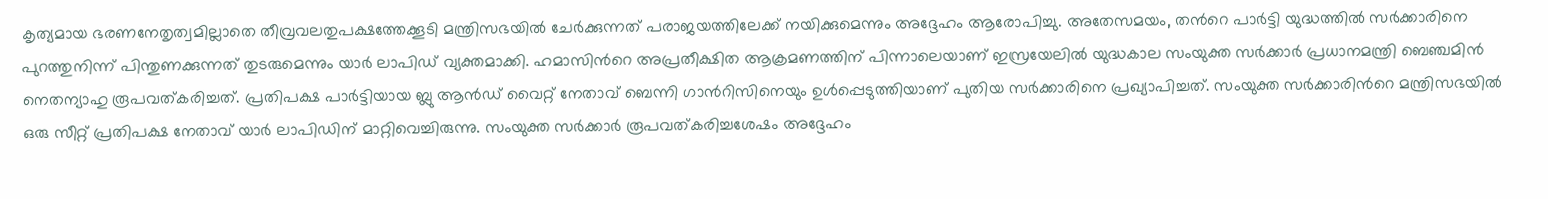കൃത്യമായ ഭരണനേതൃത്വമില്ലാതെ തീവ്രവലതുപക്ഷത്തേക്കൂടി മന്ത്രിസഭയില്‍ ചേര്‍ക്കുന്നത് പരാജയത്തിലേക്ക് നയിക്കുമെന്നും അദ്ദേഹം ആരോപിച്ചു. അതേസമയം, തന്‍റെ പാര്‍ട്ടി യുദ്ധത്തില്‍ സര്‍ക്കാരിനെ പുറത്തുനിന്ന് പിന്തുണക്കുന്നത് തുടരുമെന്നും യാര്‍ ലാപിഡ് വ്യക്തമാക്കി. ഹമാസിന്‍റെ അപ്രതീക്ഷിത ആക്രമണത്തിന് പിന്നാലെയാണ് ഇസ്രയേലില്‍ യുദ്ധകാല സംയുക്ത സര്‍ക്കാര്‍ പ്രധാനമന്ത്രി ബെഞ്ചമിന്‍ നെതന്യാഹു രൂപവത്കരിച്ചത്. പ്രതിപക്ഷ പാര്‍ട്ടിയായ ബ്ലു ആന്‍ഡ് വൈറ്റ് നേതാവ് ബെന്നി ഗാന്‍റിസിനെയും ഉള്‍പ്പെടുത്തിയാണ് പുതിയ സര്‍ക്കാരിനെ പ്രഖ്യാപിച്ചത്. സംയുക്ത സര്‍ക്കാരിന്‍റെ മന്ത്രിസഭയില്‍ ഒരു സീറ്റ് പ്രതിപക്ഷ നേതാവ് യാര്‍ ലാപിഡിന് മാറ്റിവെച്ചിരുന്നു. സംയുക്ത സര്‍ക്കാര്‍ രൂപവത്കരിച്ചശേഷം അദ്ദേഹം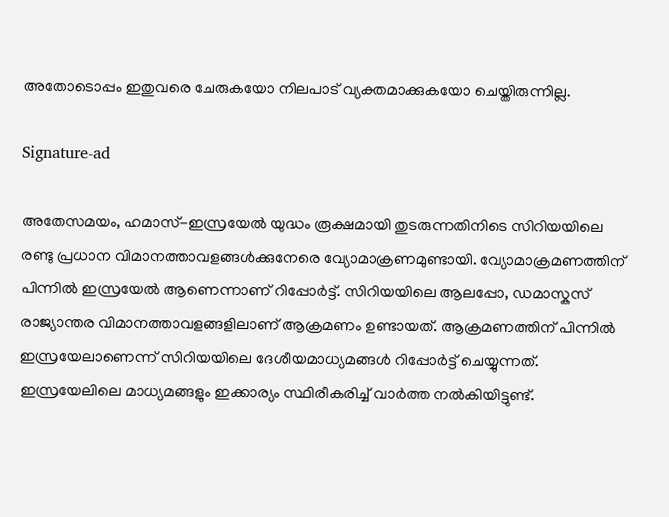അതോടൊപ്പം ഇതുവരെ ചേരുകയോ നിലപാട് വ്യക്തമാക്കുകയോ ചെയ്തിരുന്നില്ല.

Signature-ad

അതേസമയം, ഹമാസ്-ഇസ്രയേല്‍ യുദ്ധം രൂക്ഷമായി തുടരുന്നതിനിടെ സിറിയയിലെ രണ്ടു പ്രധാന വിമാനത്താവളങ്ങള്‍ക്കുനേരെ വ്യോമാക്രണമുണ്ടായി. വ്യോമാക്രമണത്തിന് പിന്നില്‍ ഇസ്രയേല്‍ ആണെന്നാണ് റിപ്പോര്‍ട്ട്. സിറിയയിലെ ആലപ്പോ, ഡമാസ്കസ് രാജ്യാന്തര വിമാനത്താവളങ്ങളിലാണ് ആക്രമണം ഉണ്ടായത്. ആക്രമണത്തിന് പിന്നില്‍ ഇസ്രയേലാണെന്ന് സിറിയയിലെ ദേശീയമാധ്യമങ്ങള്‍ റിപ്പോര്‍ട്ട് ചെയ്യുന്നത്. ഇസ്രയേലിലെ മാധ്യമങ്ങളും ഇക്കാര്യം സ്ഥിരീകരിച്ച് വാര്‍ത്ത നല്‍കിയിട്ടുണ്ട്.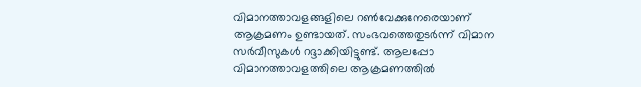വിമാനത്താവളങ്ങളിലെ റണ്‍വേക്കുനേരെയാണ് ആക്രമണം ഉണ്ടായത്. സംഭവത്തെതുടര്‍ന്ന് വിമാന സര്‍വീസുകള്‍ റദ്ദാക്കിയിട്ടുണ്ട്. ആലപ്പോ വിമാനത്താവളത്തിലെ ആക്രമണത്തില്‍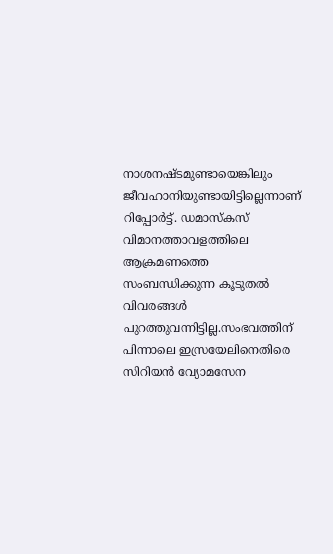നാശനഷ്ടമുണ്ടായെങ്കിലും ജീവഹാനിയുണ്ടായിട്ടില്ലെന്നാണ് റിപ്പോര്‍ട്ട്. ഡമാസ്കസ് വിമാനത്താവളത്തിലെ ആക്രമണത്തെ സംബന്ധിക്കുന്ന കൂടുതല്‍ വിവരങ്ങള്‍ പുറത്തുവന്നിട്ടില്ല.സംഭവത്തിന് പിന്നാലെ ഇസ്രയേലിനെതിരെ സിറിയന്‍ വ്യോമസേന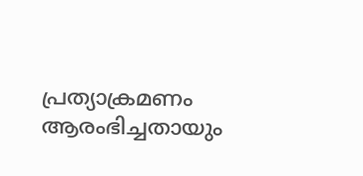പ്രത്യാക്രമണം ആരംഭിച്ചതായും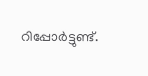റിപ്പോര്‍ട്ടുണ്ട്.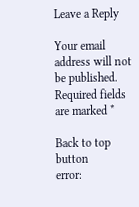Leave a Reply

Your email address will not be published. Required fields are marked *

Back to top button
error: